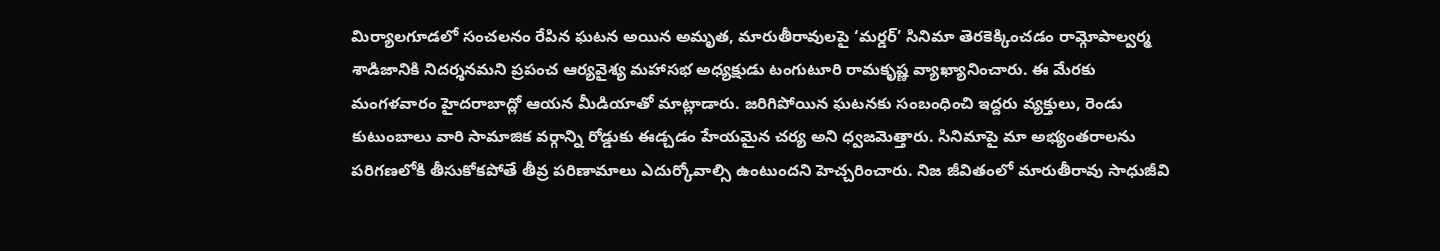మిర్యాలగూడలో సంచలనం రేపిన ఘటన అయిన అమృత, మారుతీరావులపై ‘మర్డర్’ సినిమా తెరకెక్కించడం రామ్గోపాల్వర్మ శాడిజానికి నిదర్శనమని ప్రపంచ ఆర్యవైశ్య మహాసభ అధ్యక్షుడు టంగుటూరి రామకృష్ణ వ్యాఖ్యానించారు. ఈ మేరకు మంగళవారం హైదరాబాద్లో ఆయన మీడియాతో మాట్లాడారు. జరిగిపోయిన ఘటనకు సంబంధించి ఇద్దరు వ్యక్తులు, రెండు కుటుంబాలు వారి సామాజిక వర్గాన్ని రోడ్డుకు ఈడ్చడం హేయమైన చర్య అని ధ్వజమెత్తారు. సినిమాపై మా అభ్యంతరాలను పరిగణలోకి తీసుకోకపోతే తీవ్ర పరిణామాలు ఎదుర్కోవాల్సి ఉంటుందని హెచ్చరించారు. నిజ జీవితంలో మారుతీరావు సాధుజీవి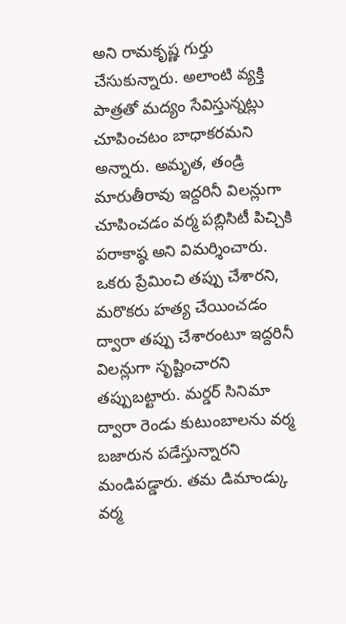అని రామకృష్ణ గుర్తు చేసుకున్నారు. అలాంటి వ్యక్తి పాత్రతో మద్యం సేవిస్తున్నట్లు చూపించటం బాధాకరమని అన్నారు. అమృత, తండ్రి మారుతీరావు ఇద్దరినీ విలన్లుగా చూపించడం వర్మ పబ్లిసిటీ పిచ్చికి పరాకాష్ఠ అని విమర్శించారు. ఒకరు ప్రేమించి తప్పు చేశారని, మరొకరు హత్య చేయించడం ద్వారా తప్పు చేశారంటూ ఇద్దరినీ విలన్లుగా సృష్టించారని తప్పుబట్టారు. మర్డర్ సినిమా ద్వారా రెండు కుటుంబాలను వర్మ బజారున పడేస్తున్నారని మండిపడ్డారు. తమ డిమాండ్కు వర్మ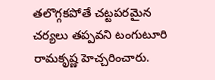తలొగ్గకపోతే చట్టపరమైన చర్యలు తప్పవని టంగుటూరి రామకృష్ణ హెచ్చరించారు.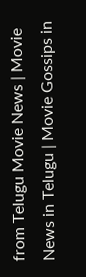from Telugu Movie News | Movie News in Telugu | Movie Gossips in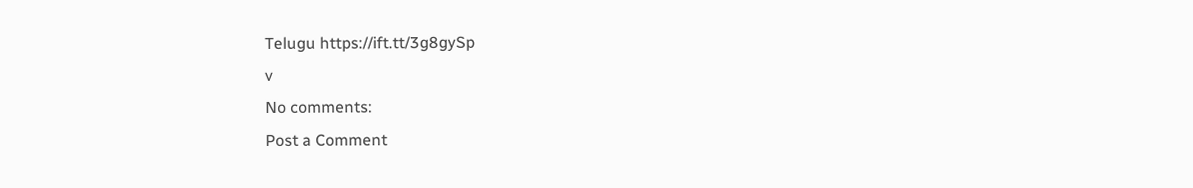Telugu https://ift.tt/3g8gySp
v
No comments:
Post a Comment